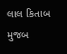લાલ કિતાબ મુજબ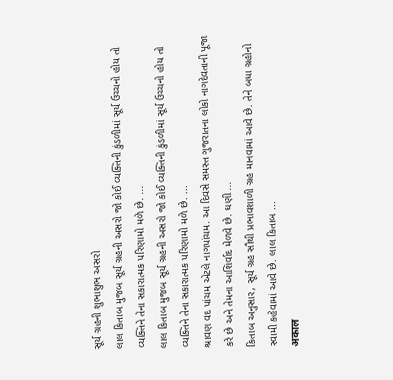સૂર્ય ગ્રહની શુભાશુભ અસરો
લાલ કિતાબ મુજબ સૂર્ય ગ્રહની અસરો જો કોઈ વ્યક્તિની કુંડળીમાં સૂર્ય ઉચ્ચનો હોય તો વ્યક્તિને તેના સકારાત્મક પરિણામો મળે છે. ...
લાલ કિતાબ મુજબ સૂર્ય ગ્રહની અસરો જો કોઈ વ્યક્તિની કુંડળીમાં સૂર્ય ઉચ્ચનો હોય તો વ્યક્તિને તેના સકારાત્મક પરિણામો મળે છે. ...
શ્રાવણ વદ પાંચમ એટલે નાગપાંચમ. આ દિવસે સમસ્ત ગુજરાતના લોકો નાગદેવતાની પૂજા કરે છે અને તેમના આશિર્વાદ મેળવે છે. ઘણી ...
કિતાબ અનુસાર, સૂર્ય ગ્રહ સૌથી પ્રભાવશાળી ગ્રહ માનવામાં આવે છે. તેને બધા ગ્રહોનો સ્વામી કહેવામાં આવે છે. લાલ કિતાબ ...
अकाल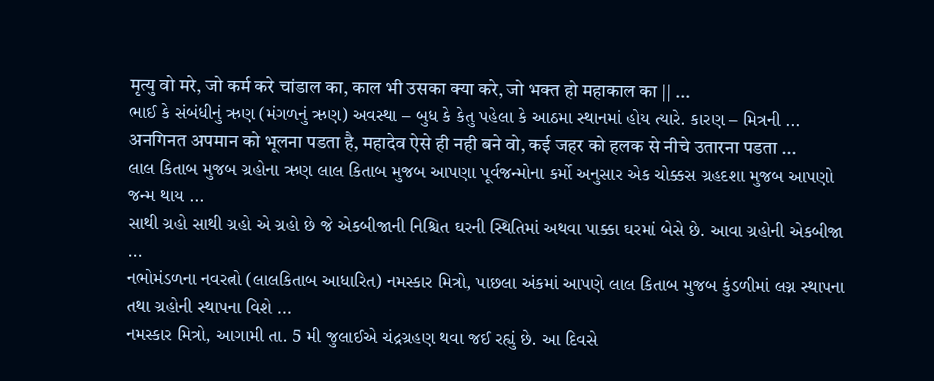मृत्यु वो मरे, जो कर्म करे चांडाल का, काल भी उसका क्या करे, जो भक्त हो महाकाल का || ...
ભાઈ કે સંબંધીનું ઋણ (મંગળનું ઋણ) અવસ્થા – બુધ કે કેતુ પહેલા કે આઠમા સ્થાનમાં હોય ત્યારે. કારણ – મિત્રની ...
अनगिनत अपमान को भूलना पडता है, महादेव ऐसे ही नही बने वो, कई जहर को हलक से नीचे उतारना पडता ...
લાલ કિતાબ મુજબ ગ્રહોના ઋણ લાલ કિતાબ મુજબ આપણા પૂર્વજન્મોના કર્મો અનુસાર એક ચોક્કસ ગ્રહદશા મુજબ આપણો જન્મ થાય ...
સાથી ગ્રહો સાથી ગ્રહો એ ગ્રહો છે જે એકબીજાની નિશ્ચિત ઘરની સ્થિતિમાં અથવા પાક્કા ઘરમાં બેસે છે. આવા ગ્રહોની એકબીજા ...
નભોમંડળના નવરત્નો (લાલકિતાબ આધારિત) નમસ્કાર મિત્રો, પાછલા અંકમાં આપણે લાલ કિતાબ મુજબ કુંડળીમાં લગ્ન સ્થાપના તથા ગ્રહોની સ્થાપના વિશે ...
નમસ્કાર મિત્રો, આગામી તા. 5 મી જુલાઈએ ચંદ્રગ્રહણ થવા જઈ રહ્યું છે. આ દિવસે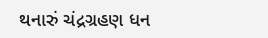થનારું ચંદ્રગ્રહણ ધન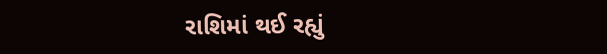રાશિમાં થઈ રહ્યું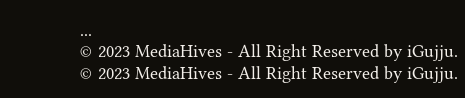...
© 2023 MediaHives - All Right Reserved by iGujju.
© 2023 MediaHives - All Right Reserved by iGujju.